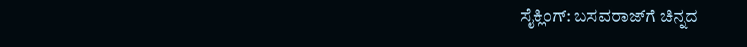ಸೈಕ್ಲಿಂಗ್: ಬಸವರಾಜ್‌ಗೆ ಚಿನ್ನದ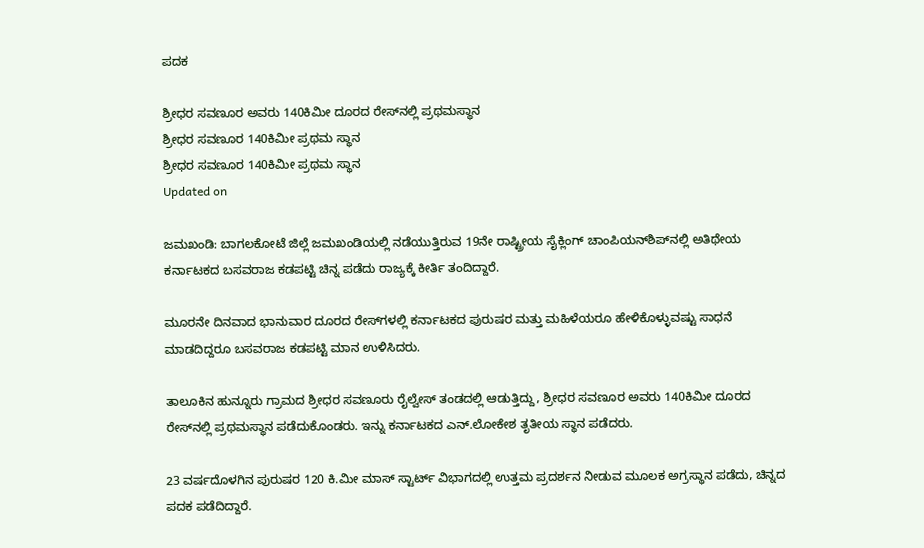ಪದಕ

ಶ್ರೀಧರ ಸವಣೂರ ಅವರು 140ಕಿಮೀ ದೂರದ ರೇಸ್‌ನಲ್ಲಿ ಪ್ರಥಮಸ್ಥಾನ
ಶ್ರೀಧರ ಸವಣೂರ 140ಕಿಮೀ ಪ್ರಥಮ ಸ್ಥಾನ
ಶ್ರೀಧರ ಸವಣೂರ 140ಕಿಮೀ ಪ್ರಥಮ ಸ್ಥಾನ
Updated on

ಜಮಖಂಡಿ: ಬಾಗಲಕೋಟೆ ಜಿಲ್ಲೆ ಜಮಖಂಡಿಯಲ್ಲಿ ನಡೆಯುತ್ತಿರುವ 19ನೇ ರಾಷ್ಟ್ರೀಯ ಸೈಕ್ಲಿಂಗ್ ಚಾಂಪಿಯನ್‌ಶಿಪ್‌ನಲ್ಲಿ ಅತಿಥೇಯ ಕರ್ನಾಟಕದ ಬಸವರಾಜ ಕಡಪಟ್ಟಿ ಚಿನ್ನ ಪಡೆದು ರಾಜ್ಯಕ್ಕೆ ಕೀರ್ತಿ ತಂದಿದ್ದಾರೆ.

ಮೂರನೇ ದಿನವಾದ ಭಾನುವಾರ ದೂರದ ರೇಸ್‌ಗಳಲ್ಲಿ ಕರ್ನಾಟಕದ ಪುರುಷರ ಮತ್ತು ಮಹಿಳೆಯರೂ ಹೇಳಿಕೊಳ್ಳುವಷ್ಟು ಸಾಧನೆ ಮಾಡದಿದ್ದರೂ ಬಸವರಾಜ ಕಡಪಟ್ಟಿ ಮಾನ ಉಳಿಸಿದರು.

ತಾಲೂಕಿನ ಹುನ್ನೂರು ಗ್ರಾಮದ ಶ್ರೀಧರ ಸವಣೂರು ರೈಲ್ವೇಸ್ ತಂಡದಲ್ಲಿ ಆಡುತ್ತಿದ್ದು, ಶ್ರೀಧರ ಸವಣೂರ ಅವರು 140ಕಿಮೀ ದೂರದ ರೇಸ್‌ನಲ್ಲಿ ಪ್ರಥಮಸ್ಥಾನ ಪಡೆದುಕೊಂಡರು. ಇನ್ನು ಕರ್ನಾಟಕದ ಎನ್.ಲೋಕೇಶ ತೃತೀಯ ಸ್ಥಾನ ಪಡೆದರು.

23 ವರ್ಷದೊಳಗಿನ ಪುರುಷರ 120 ಕಿ.ಮೀ ಮಾಸ್ ಸ್ಟಾರ್ಟ್ ವಿಭಾಗದಲ್ಲಿ ಉತ್ತಮ ಪ್ರದರ್ಶನ ನೀಡುವ ಮೂಲಕ ಅಗ್ರಸ್ಥಾನ ಪಡೆದು, ಚಿನ್ನದ ಪದಕ ಪಡೆದಿದ್ದಾರೆ.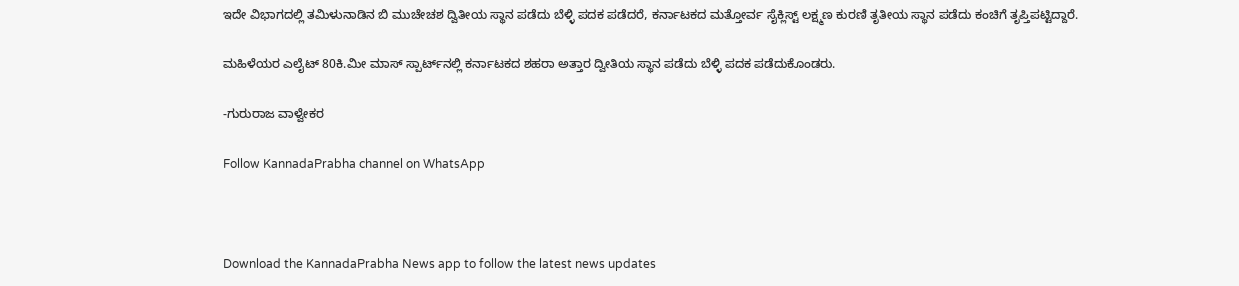ಇದೇ ವಿಭಾಗದಲ್ಲಿ ತಮಿಳುನಾಡಿನ ಬಿ ಮುಚೇಚಶ ದ್ವಿತೀಯ ಸ್ಥಾನ ಪಡೆದು ಬೆಳ್ಳಿ ಪದಕ ಪಡೆದರೆ, ಕರ್ನಾಟಕದ ಮತ್ತೋರ್ವ ಸೈಕ್ಲಿಸ್ಟ್ ಲಕ್ಷ್ಮಣ ಕುರಣಿ ತೃತೀಯ ಸ್ಥಾನ ಪಡೆದು ಕಂಚಿಗೆ ತೃಪ್ತಿಪಟ್ಟಿದ್ದಾರೆ.

ಮಹಿಳೆಯರ ಎಲೈಟ್ 80ಕಿ.ಮೀ ಮಾಸ್ ಸ್ಪಾರ್ಟ್‌ನಲ್ಲಿ ಕರ್ನಾಟಕದ ಶಹರಾ ಅತ್ತಾರ ದ್ವೀತಿಯ ಸ್ಥಾನ ಪಡೆದು ಬೆಳ್ಳಿ ಪದಕ ಪಡೆದುಕೊಂಡರು.

-ಗುರುರಾಜ ವಾಳ್ವೇಕರ

Follow KannadaPrabha channel on WhatsApp



Download the KannadaPrabha News app to follow the latest news updates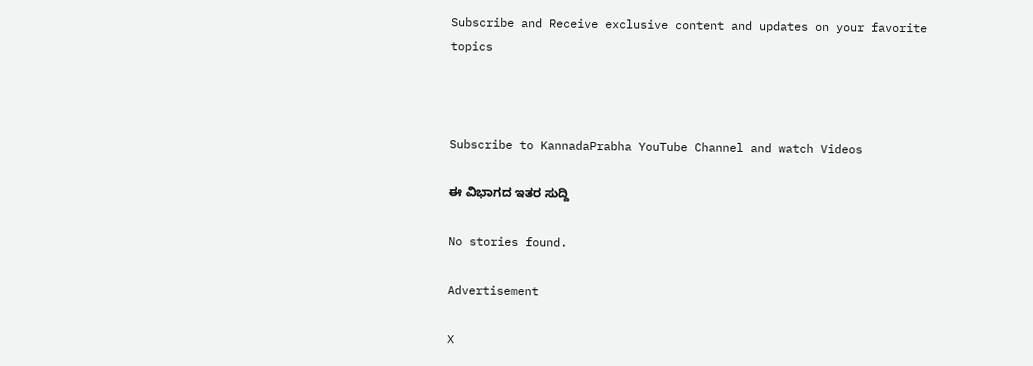Subscribe and Receive exclusive content and updates on your favorite topics



Subscribe to KannadaPrabha YouTube Channel and watch Videos

ಈ ವಿಭಾಗದ ಇತರ ಸುದ್ದಿ

No stories found.

Advertisement

X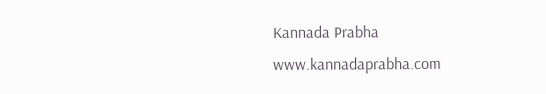Kannada Prabha
www.kannadaprabha.com